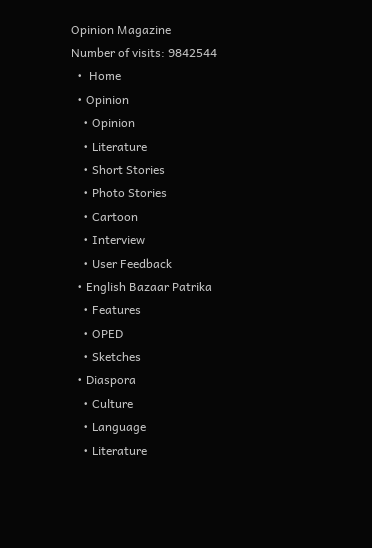Opinion Magazine
Number of visits: 9842544
  •  Home
  • Opinion
    • Opinion
    • Literature
    • Short Stories
    • Photo Stories
    • Cartoon
    • Interview
    • User Feedback
  • English Bazaar Patrika
    • Features
    • OPED
    • Sketches
  • Diaspora
    • Culture
    • Language
    • Literature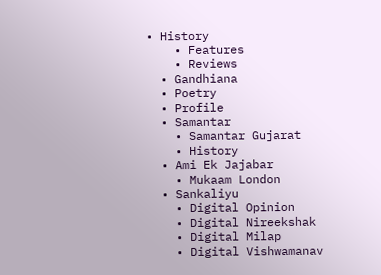• History
    • Features
    • Reviews
  • Gandhiana
  • Poetry
  • Profile
  • Samantar
    • Samantar Gujarat
    • History
  • Ami Ek Jajabar
    • Mukaam London
  • Sankaliyu
    • Digital Opinion
    • Digital Nireekshak
    • Digital Milap
    • Digital Vishwamanav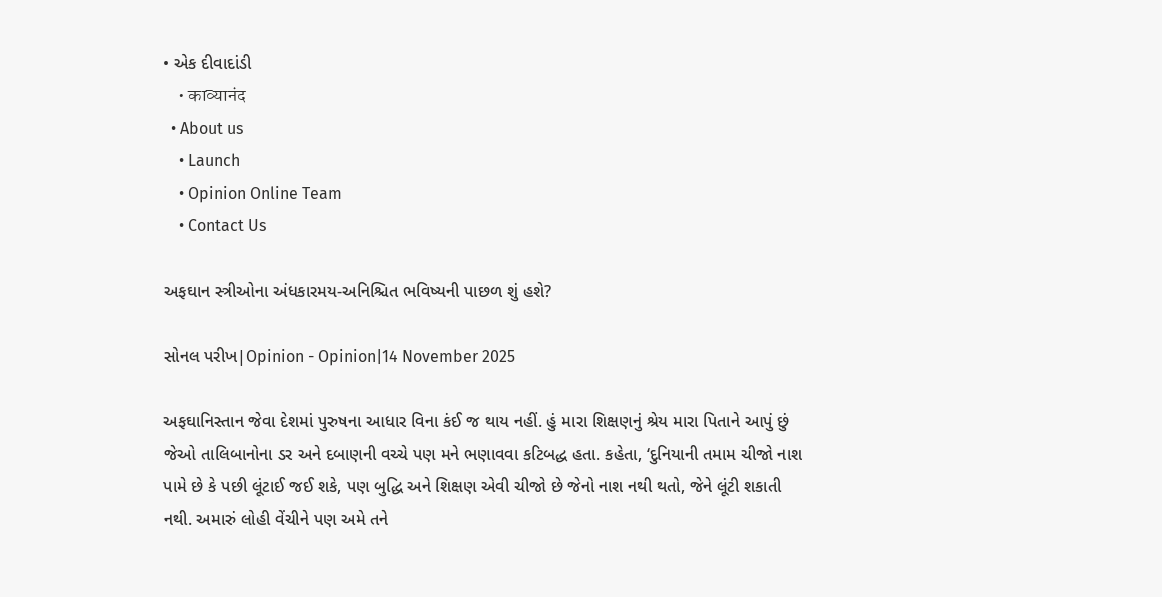• એક દીવાદાંડી
    • काव्यानंद
  • About us
    • Launch
    • Opinion Online Team
    • Contact Us

અફઘાન સ્ત્રીઓના અંધકારમય-અનિશ્ચિત ભવિષ્યની પાછળ શું હશે?

સોનલ પરીખ|Opinion - Opinion|14 November 2025

અફઘાનિસ્તાન જેવા દેશમાં પુરુષના આધાર વિના કંઈ જ થાય નહીં. હું મારા શિક્ષણનું શ્રેય મારા પિતાને આપું છું જેઓ તાલિબાનોના ડર અને દબાણની વચ્ચે પણ મને ભણાવવા કટિબદ્ધ હતા. કહેતા, ‘દુનિયાની તમામ ચીજો નાશ પામે છે કે પછી લૂંટાઈ જઈ શકે, પણ બુદ્ધિ અને શિક્ષણ એવી ચીજો છે જેનો નાશ નથી થતો, જેને લૂંટી શકાતી નથી. અમારું લોહી વેંચીને પણ અમે તને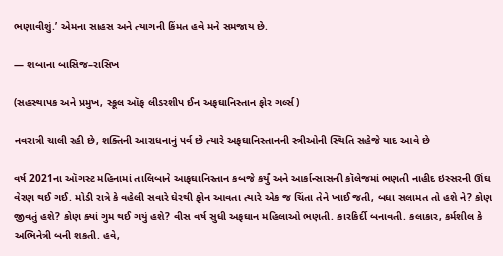ભણાવીશું.’ એમના સાહસ અને ત્યાગની કિંમત હવે મને સમજાય છે.

— શબાના બાસિજ–રાસિખ

(સહસ્થાપક અને પ્રમુખ, સ્કૂલ ઑફ લીડરશીપ ઈન અફઘાનિસ્તાન ફોર ગર્લ્સ)

નવરાત્રી ચાલી રહી છે, શક્તિની આરાધનાનું પર્વ છે ત્યારે અફઘાનિસ્તાનની સ્ત્રીઓની સ્થિતિ સહેજે યાદ આવે છે

વર્ષ 2021ના ઑગસ્ટ મહિનામાં તાલિબાને આફઘાનિસ્તાન કબજે કર્યું અને આર્કાન્સાસની કૉલેજમાં ભણતી નાહીદ ઇસ્સરની ઊંઘ વેરણ થઈ ગઈ. મોડી રાત્રે કે વહેલી સવારે ઘેરથી ફોન આવતા ત્યારે એક જ ચિંતા તેને ખાઈ જતી, બધા સલામત તો હશે ને? કોણ જીવતું હશે? કોણ ક્યાં ગુમ થઈ ગયું હશે? વીસ વર્ષ સુધી અફઘાન મહિલાઓ ભણતી. કારકિર્દી બનાવતી. કલાકાર, કર્મશીલ કે અભિનેત્રી બની શકતી. હવે,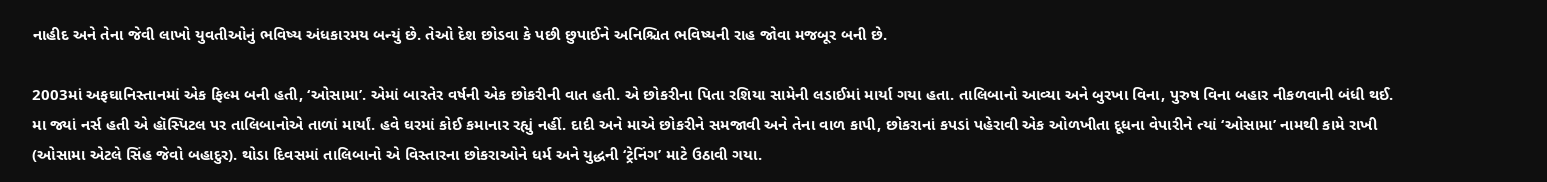નાહીદ અને તેના જેવી લાખો યુવતીઓનું ભવિષ્ય અંધકારમય બન્યું છે. તેઓ દેશ છોડવા કે પછી છુપાઈને અનિશ્ચિત ભવિષ્યની રાહ જોવા મજબૂર બની છે.

2003માં અફઘાનિસ્તાનમાં એક ફિલ્મ બની હતી, ‘ઓસામા’. એમાં બારતેર વર્ષની એક છોકરીની વાત હતી. એ છોકરીના પિતા રશિયા સામેની લડાઈમાં માર્યા ગયા હતા. તાલિબાનો આવ્યા અને બુરખા વિના, પુરુષ વિના બહાર નીકળવાની બંધી થઈ. મા જ્યાં નર્સ હતી એ હૉસ્પિટલ પર તાલિબાનોએ તાળાં માર્યાં. હવે ઘરમાં કોઈ કમાનાર રહ્યું નહીં. દાદી અને માએ છોકરીને સમજાવી અને તેના વાળ કાપી, છોકરાનાં કપડાં પહેરાવી એક ઓળખીતા દૂધના વેપારીને ત્યાં ‘ઓસામા’ નામથી કામે રાખી (ઓસામા એટલે સિંહ જેવો બહાદુર). થોડા દિવસમાં તાલિબાનો એ વિસ્તારના છોકરાઓને ધર્મ અને યુદ્ધની ‘ટ્રેનિંગ’ માટે ઉઠાવી ગયા.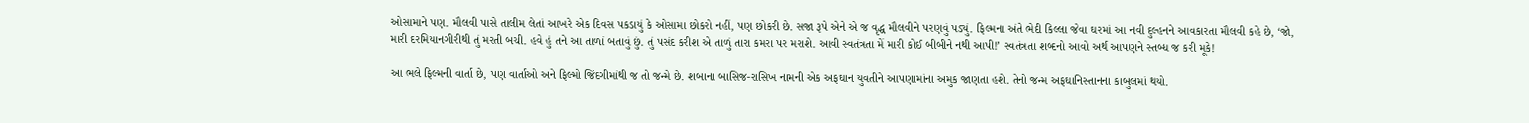ઓસામાને પણ. મૌલવી પાસે તાલીમ લેતાં આખરે એક દિવસ પકડાયું કે ઓસામા છોકરો નહીં, પણ છોકરી છે. સજા રૂપે એને એ જ વૃદ્ધ મૌલવીને પરણવું પડ્યું. ફિલ્મના અંતે ભેદી કિલ્લા જેવા ઘરમાં આ નવી દુલ્હનને આવકારતા મૌલવી કહે છે, ‘જો, મારી દરમિયાનગીરીથી તું મરતી બચી. હવે હું તને આ તાળાં બતાવું છું. તું પસંદ કરીશ એ તાળું તારા કમરા પર મરાશે. આવી સ્વતંત્રતા મેં મારી કોઈ બીબીને નથી આપી!’ સ્વતંત્રતા શબ્દનો આવો અર્થ આપણને સ્તબ્ધ જ કરી મૂકે!

આ ભલે ફિલ્મની વાર્તા છે, પણ વાર્તાઓ અને ફિલ્મો જિંદગીમાંથી જ તો જન્મે છે. શબાના બાસિજ-રાસિખ નામની એક અફઘાન યુવતીને આપણામાંના અમુક જાણતા હશે. તેનો જન્મ અફઘાનિસ્તાનના કાબુલમાં થયો.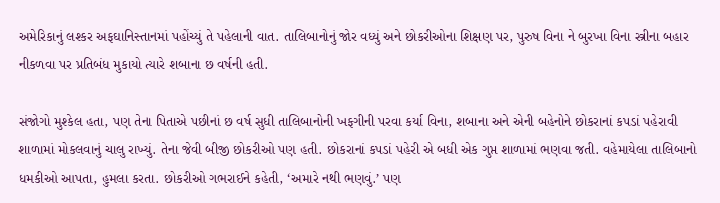અમેરિકાનું લશ્કર અફઘાનિસ્તાનમાં પહોંચ્યું તે પહેલાની વાત. તાલિબાનોનું જોર વધ્યું અને છોકરીઓના શિક્ષણ પર, પુરુષ વિના ને બુરખા વિના સ્ત્રીના બહાર નીકળવા પર પ્રતિબંધ મુકાયો ત્યારે શબાના છ વર્ષની હતી.

સંજોગો મુશ્કેલ હતા, પણ તેના પિતાએ પછીનાં છ વર્ષ સુધી તાલિબાનોની ખફગીની પરવા કર્યા વિના, શબાના અને એની બહેનોને છોકરાનાં કપડાં પહેરાવી શાળામાં મોકલવાનું ચાલુ રાખ્યું. તેના જેવી બીજી છોકરીઓ પણ હતી. છોકરાનાં કપડાં પહેરી એ બધી એક ગુપ્ત શાળામાં ભણવા જતી. વહેમાયેલા તાલિબાનો ધમકીઓ આપતા, હુમલા કરતા. છોકરીઓ ગભરાઈને કહેતી, ‘અમારે નથી ભણવું.’ પણ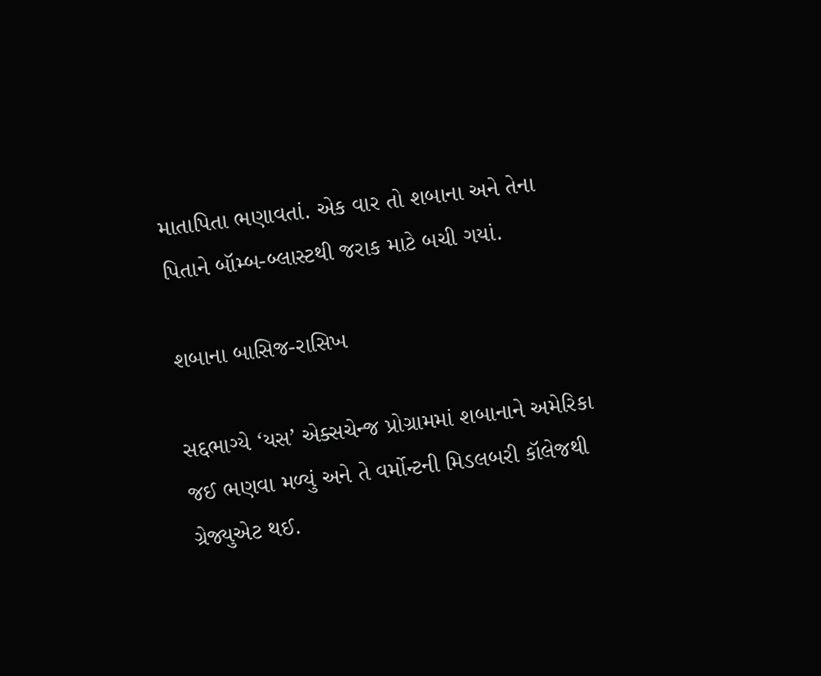માતાપિતા ભણાવતાં. એક વાર તો શબાના અને તેના પિતાને બૉમ્બ-બ્લાસ્ટથી જરાક માટે બચી ગયાં.

શબાના બાસિજ-રાસિખ

સદ્દભાગ્યે ‘યસ’ એક્સચેન્જ પ્રોગ્રામમાં શબાનાને અમેરિકા જઈ ભણવા મળ્યું અને તે વર્મોન્ટની મિડલબરી કૉલેજથી ગ્રેજ્યુએટ થઈ.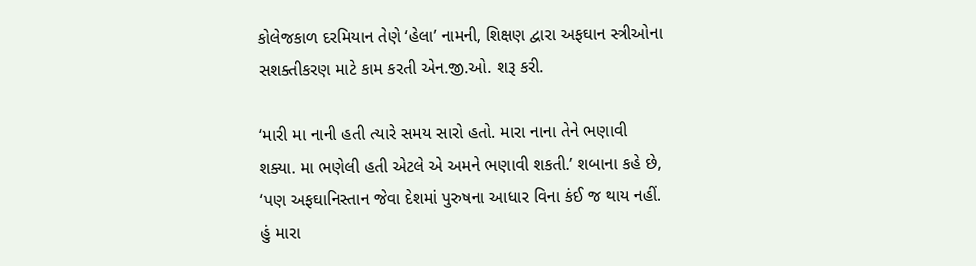કોલેજકાળ દરમિયાન તેણે ‘હેલા’ નામની, શિક્ષણ દ્વારા અફઘાન સ્ત્રીઓના સશક્તીકરણ માટે કામ કરતી એન.જી.ઓ. શરૂ કરી.

‘મારી મા નાની હતી ત્યારે સમય સારો હતો. મારા નાના તેને ભણાવી શક્યા. મા ભણેલી હતી એટલે એ અમને ભણાવી શકતી.’ શબાના કહે છે, ‘પણ અફઘાનિસ્તાન જેવા દેશમાં પુરુષના આધાર વિના કંઈ જ થાય નહીં. હું મારા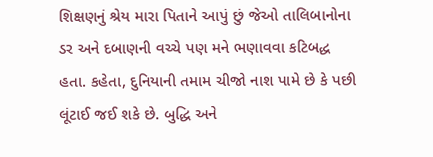શિક્ષણનું શ્રેય મારા પિતાને આપું છું જેઓ તાલિબાનોના ડર અને દબાણની વચ્ચે પણ મને ભણાવવા કટિબદ્ધ હતા. કહેતા, દુનિયાની તમામ ચીજો નાશ પામે છે કે પછી લૂંટાઈ જઈ શકે છે. બુદ્ધિ અને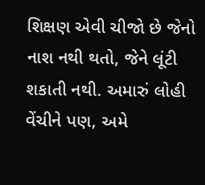શિક્ષણ એવી ચીજો છે જેનો નાશ નથી થતો, જેને લૂંટી શકાતી નથી. અમારું લોહી વેંચીને પણ, અમે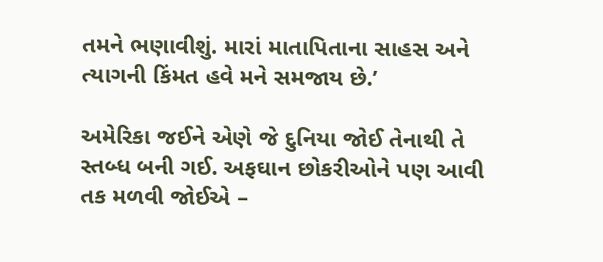તમને ભણાવીશું. મારાં માતાપિતાના સાહસ અને ત્યાગની કિંમત હવે મને સમજાય છે.’

અમેરિકા જઈને એણે જે દુનિયા જોઈ તેનાથી તે સ્તબ્ધ બની ગઈ. અફઘાન છોકરીઓને પણ આવી તક મળવી જોઈએ –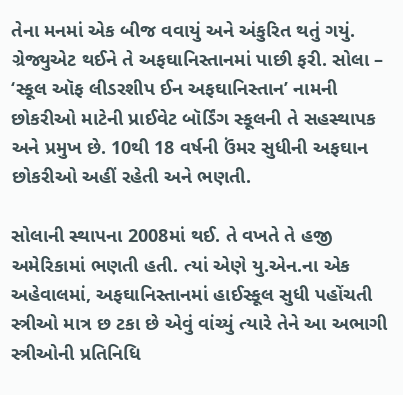તેના મનમાં એક બીજ વવાયું અને અંકુરિત થતું ગયું. ગ્રેજ્યુએટ થઈને તે અફઘાનિસ્તાનમાં પાછી ફરી. સોલા – ‘સ્કૂલ ઑફ લીડરશીપ ઈન અફઘાનિસ્તાન’ નામની છોકરીઓ માટેની પ્રાઈવેટ બૉર્ડિંગ સ્કૂલની તે સહસ્થાપક અને પ્રમુખ છે. 10થી 18 વર્ષની ઉંમર સુધીની અફઘાન છોકરીઓ અહીં રહેતી અને ભણતી.

સોલાની સ્થાપના 2008માં થઈ. તે વખતે તે હજી અમેરિકામાં ભણતી હતી. ત્યાં એણે યુ.એન.ના એક અહેવાલમાં, અફઘાનિસ્તાનમાં હાઈસ્કૂલ સુધી પહોંચતી સ્ત્રીઓ માત્ર છ ટકા છે એવું વાંચ્યું ત્યારે તેને આ અભાગી સ્ત્રીઓની પ્રતિનિધિ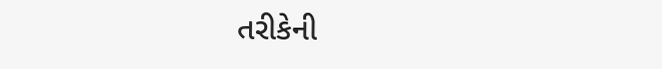તરીકેની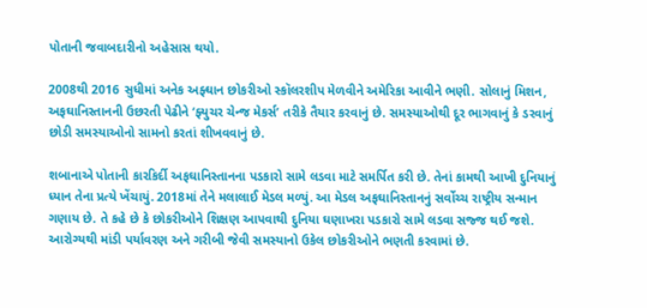પોતાની જવાબદારીનો અહેસાસ થયો.

2008થી 2016 સુધીમાં અનેક અફ્ઘાન છોકરીઓ સ્કૉલરશીપ મેળવીને અમેરિકા આવીને ભણી. સોલાનું મિશન, અફઘાનિસ્તાનની ઉછરતી પેઢીને ‘ફ્યુચર ચેન્જ મેકર્સ’ તરીકે તૈયાર કરવાનું છે. સમસ્યાઓથી દૂર ભાગવાનું કે ડરવાનું છોડી સમસ્યાઓનો સામનો કરતાં શીખવવાનું છે.

શબાનાએ પોતાની કારકિર્દી અફઘાનિસ્તાનના પડકારો સામે લડવા માટે સમર્પિત કરી છે. તેનાં કામથી આખી દુનિયાનું ધ્યાન તેના પ્રત્યે ખેંચાયું. 2018માં તેને મલાલાઈ મેડલ મળ્યું. આ મેડલ અફઘાનિસ્તાનનું સર્વોચ્ચ રાષ્ટ્રીય સન્માન ગણાય છે. તે કહે છે કે છોકરીઓને શિક્ષણ આપવાથી દુનિયા ઘણાખરા પડકારો સામે લડવા સજ્જ થઈ જશે. આરોગ્યથી માંડી પર્યાવરણ અને ગરીબી જેવી સમસ્યાનો ઉકેલ છોકરીઓને ભણતી કરવામાં છે.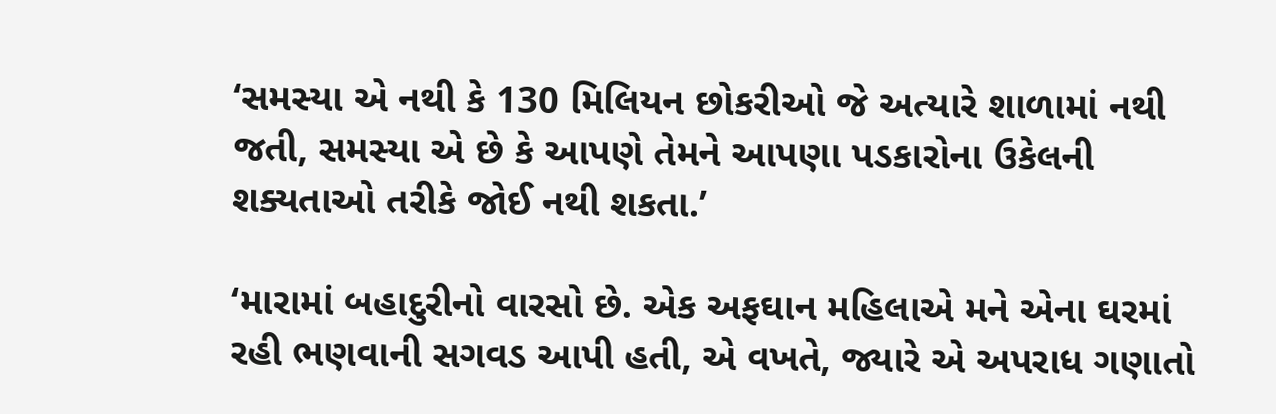‘સમસ્યા એ નથી કે 130 મિલિયન છોકરીઓ જે અત્યારે શાળામાં નથી જતી, સમસ્યા એ છે કે આપણે તેમને આપણા પડકારોના ઉકેલની શક્યતાઓ તરીકે જોઈ નથી શકતા.’

‘મારામાં બહાદુરીનો વારસો છે. એક અફઘાન મહિલાએ મને એના ઘરમાં રહી ભણવાની સગવડ આપી હતી, એ વખતે, જ્યારે એ અપરાધ ગણાતો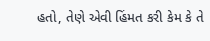હતો, તેણે એવી હિંમત કરી કેમ કે તે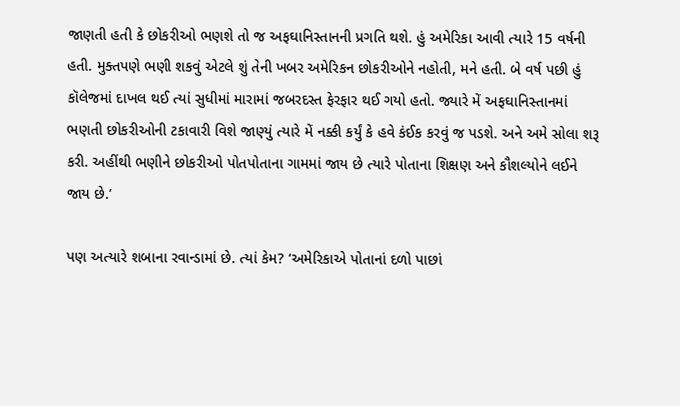જાણતી હતી કે છોકરીઓ ભણશે તો જ અફઘાનિસ્તાનની પ્રગતિ થશે. હું અમેરિકા આવી ત્યારે 15 વર્ષની હતી. મુક્તપણે ભણી શકવું એટલે શું તેની ખબર અમેરિકન છોકરીઓને નહોતી, મને હતી. બે વર્ષ પછી હું કૉલેજમાં દાખલ થઈ ત્યાં સુધીમાં મારામાં જબરદસ્ત ફેરફાર થઈ ગયો હતો. જ્યારે મેં અફઘાનિસ્તાનમાં ભણતી છોકરીઓની ટકાવારી વિશે જાણ્યું ત્યારે મેં નક્કી કર્યું કે હવે કંઈક કરવું જ પડશે. અને અમે સોલા શરૂ કરી. અહીંથી ભણીને છોકરીઓ પોતપોતાના ગામમાં જાય છે ત્યારે પોતાના શિક્ષણ અને કૌશલ્યોને લઈને જાય છે.’

પણ અત્યારે શબાના રવાન્ડામાં છે. ત્યાં કેમ? ‘અમેરિકાએ પોતાનાં દળો પાછાં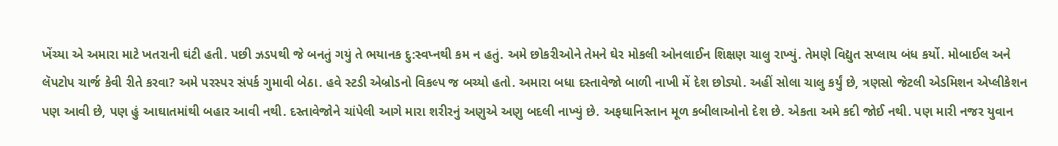ખેંચ્યા એ અમારા માટે ખતરાની ઘંટી હતી. પછી ઝડપથી જે બનતું ગયું તે ભયાનક દુ:સ્વપ્નથી કમ ન હતું. અમે છોકરીઓને તેમને ઘેર મોકલી ઓનલાઈન શિક્ષણ ચાલુ રાખ્યું. તેમણે વિદ્યુત સપ્લાય બંધ કર્યો. મોબાઈલ અને લૅપટોપ ચાર્જ કેવી રીતે કરવા? અમે પરસ્પર સંપર્ક ગુમાવી બેઠા. હવે સ્ટડી એબ્રોડનો વિકલ્પ જ બચ્યો હતો. અમારા બધા દસ્તાવેજો બાળી નાખી મેં દેશ છોડ્યો. અહીં સોલા ચાલુ કર્યું છે, ત્રણસો જેટલી એડમિશન એપ્લીકેશન પણ આવી છે, પણ હું આઘાતમાંથી બહાર આવી નથી. દસ્તાવેજોને ચાંપેલી આગે મારા શરીરનું અણુએ અણુ બદલી નાખ્યું છે. અફઘાનિસ્તાન મૂળ કબીલાઓનો દેશ છે. એકતા અમે કદી જોઈ નથી. પણ મારી નજર યુવાન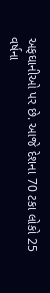અફઘાનીઓ પર છે. આજે દેશના 70 ટકા લોકો 25 વર્ષના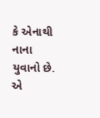કે એનાથી નાના યુવાનો છે. એ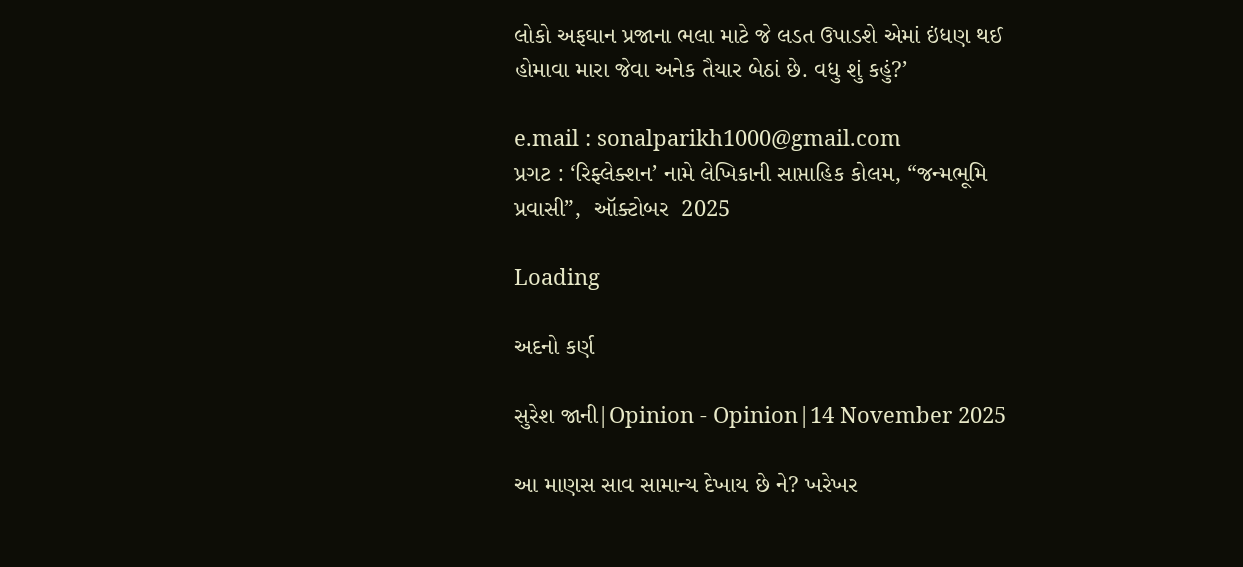લોકો અફઘાન પ્રજાના ભલા માટે જે લડત ઉપાડશે એમાં ઇંધણ થઈ હોમાવા મારા જેવા અનેક તૈયાર બેઠાં છે. વધુ શું કહું?’

e.mail : sonalparikh1000@gmail.com
પ્રગટ : ‘રિફ્લેક્શન’ નામે લેખિકાની સાપ્તાહિક કોલમ, “જન્મભૂમિ પ્રવાસી”,  ઑક્ટોબર  2025

Loading

અદનો કર્ણ

સુરેશ જાની|Opinion - Opinion|14 November 2025

આ માણસ સાવ સામાન્ય દેખાય છે ને? ખરેખર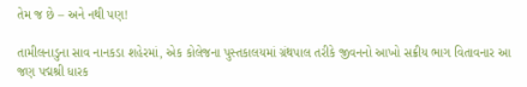તેમ જ છે – અને નથી પણ!

તામીલનાડુના સાવ નાનકડા શહેરમાં, એક કોલેજના પુસ્તકાલયમાં ગ્રંથપાલ તરીકે જીવનનો આખો સક્રીય ભાગ વિતાવનાર આ જણ પદ્મશ્રી ધારક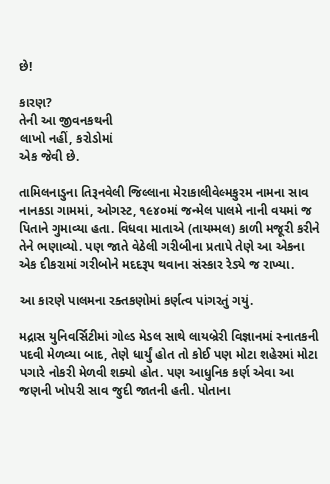છે!

કારણ?
તેની આ જીવનકથની
લાખો નહીં, કરોડોમાં
એક જેવી છે.

તામિલનાડુના તિરૂનવેલી જિલ્લાના મેરાકાલીવેલ્મકુરમ નામના સાવ નાનકડા ગામમાં, ઓગસ્ટ, ૧૯૪૦માં જન્મેલ પાલમે નાની વયમાં જ પિતાને ગુમાવ્યા હતા. વિધવા માતાએ (તાયમ્મલ) કાળી મજૂરી કરીને તેને ભણાવ્યો. પણ જાતે વેઠેલી ગરીબીના પ્રતાપે તેણે આ એકના એક દીકરામાં ગરીબોને મદદરૂપ થવાના સંસ્કાર રેડ્યે જ રાખ્યા.

આ કારણે પાલમના રક્તકણોમાં કર્ણત્વ પાંગરતું ગયું.

મદ્રાસ યુનિવર્સિટીમાં ગોલ્ડ મેડલ સાથે લાયબ્રેરી વિજ્ઞાનમાં સ્નાતકની પદવી મેળવ્યા બાદ, તેણે ધાર્યું હોત તો કોઈ પણ મોટા શહેરમાં મોટા પગારે નોકરી મેળવી શક્યો હોત. પણ આધુનિક કર્ણ એવા આ જણની ખોપરી સાવ જુદી જાતની હતી. પોતાના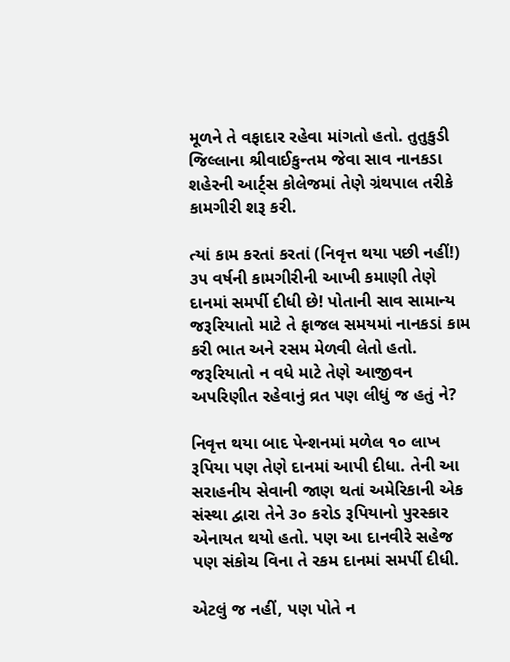મૂળને તે વફાદાર રહેવા માંગતો હતો. તુતુકુડી જિલ્લાના શ્રીવાઈકુન્તમ જેવા સાવ નાનકડા શહેરની આર્ટ્સ કોલેજમાં તેણે ગ્રંથપાલ તરીકે કામગીરી શરૂ કરી.

ત્યાં કામ કરતાં કરતાં (નિવૃત્ત થયા પછી નહીં!) ૩૫ વર્ષની કામગીરીની આખી કમાણી તેણે દાનમાં સમર્પી દીધી છે! પોતાની સાવ સામાન્ય જરૂરિયાતો માટે તે ફાજલ સમયમાં નાનકડાં કામ કરી ભાત અને રસમ મેળવી લેતો હતો. જરૂરિયાતો ન વધે માટે તેણે આજીવન અપરિણીત રહેવાનું વ્રત પણ લીધું જ હતું ને?

નિવૃત્ત થયા બાદ પેન્શનમાં મળેલ ૧૦ લાખ રૂપિયા પણ તેણે દાનમાં આપી દીધા. તેની આ સરાહનીય સેવાની જાણ થતાં અમેરિકાની એક સંસ્થા દ્વારા તેને ૩૦ કરોડ રૂપિયાનો પુરસ્કાર એનાયત થયો હતો. પણ આ દાનવીરે સહેજ પણ સંકોચ વિના તે રકમ દાનમાં સમર્પી દીધી.

એટલું જ નહીં, પણ પોતે ન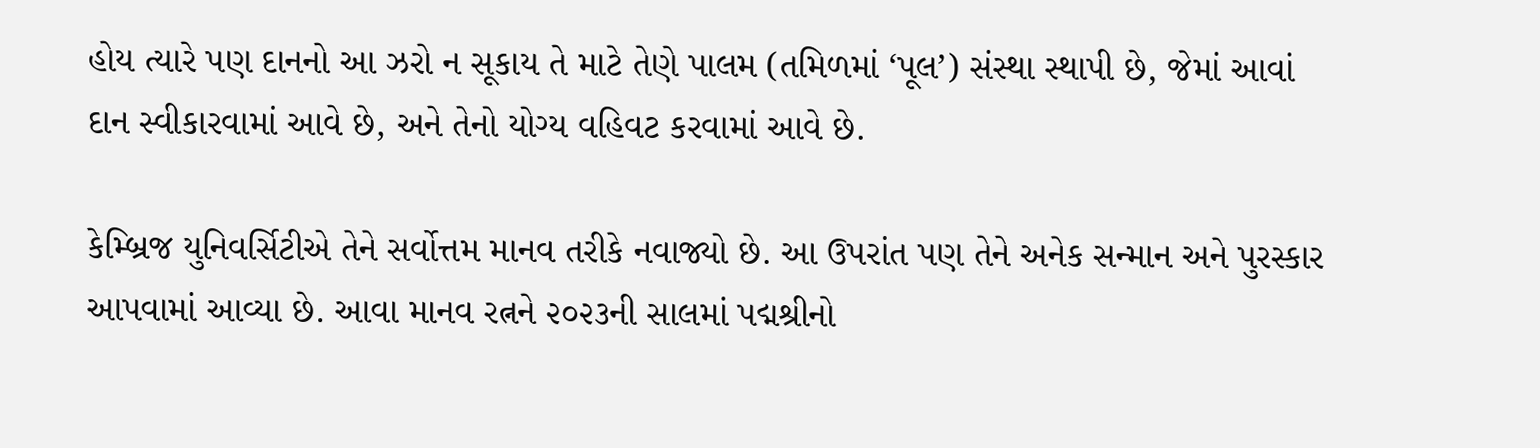હોય ત્યારે પણ દાનનો આ ઝરો ન સૂકાય તે માટે તેણે પાલમ (તમિળમાં ‘પૂલ’) સંસ્થા સ્થાપી છે, જેમાં આવાં દાન સ્વીકારવામાં આવે છે, અને તેનો યોગ્ય વહિવટ કરવામાં આવે છે.

કેમ્બ્રિજ યુનિવર્સિટીએ તેને સર્વોત્તમ માનવ તરીકે નવાજ્યો છે. આ ઉપરાંત પણ તેને અનેક સન્માન અને પુરસ્કાર આપવામાં આવ્યા છે. આવા માનવ રત્નને ૨૦૨૩ની સાલમાં પદ્મશ્રીનો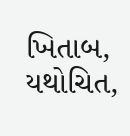ખિતાબ, યથોચિત,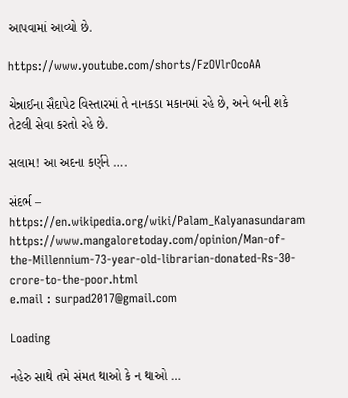આપવામાં આવ્યો છે.

https://www.youtube.com/shorts/FzOVlrOcoAA

ચેન્નાઈના સૈદાપેટ વિસ્તારમાં તે નાનકડા મકાનમાં રહે છે, અને બની શકે તેટલી સેવા કરતો રહે છે.

સલામ! આ અદના કર્ણને ….

સંદર્ભ –
https://en.wikipedia.org/wiki/Palam_Kalyanasundaram
https://www.mangaloretoday.com/opinion/Man-of-the-Millennium-73-year-old-librarian-donated-Rs-30-crore-to-the-poor.html
e.mail : surpad2017@gmail.com

Loading

નહેરુ સાથે તમે સંમત થાઓ કે ન થાઓ …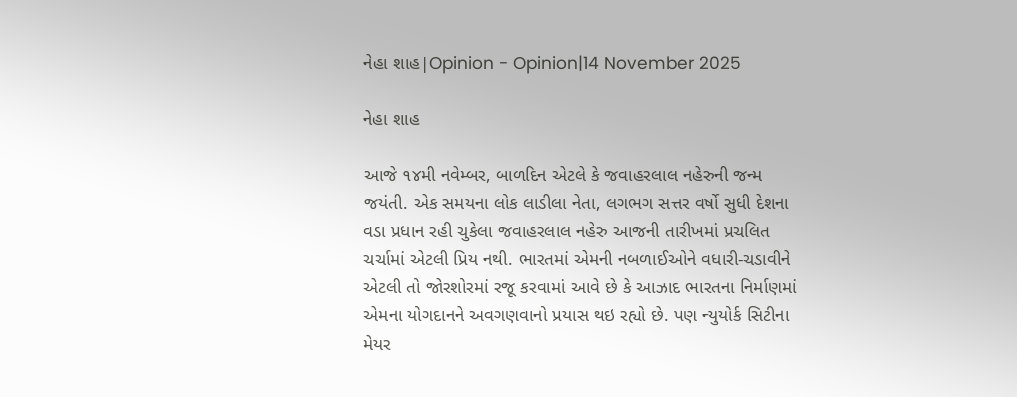નેહા શાહ|Opinion - Opinion|14 November 2025

નેહા શાહ

આજે ૧૪મી નવેમ્બર, બાળદિન એટલે કે જવાહરલાલ નહેરુની જન્મ જયંતી. એક સમયના લોક લાડીલા નેતા, લગભગ સત્તર વર્ષો સુધી દેશના વડા પ્રધાન રહી ચુકેલા જવાહરલાલ નહેરુ આજની તારીખમાં પ્રચલિત ચર્ચામાં એટલી પ્રિય નથી. ભારતમાં એમની નબળાઈઓને વધારી-ચડાવીને એટલી તો જોરશોરમાં રજૂ કરવામાં આવે છે કે આઝાદ ભારતના નિર્માણમાં એમના યોગદાનને અવગણવાનો પ્રયાસ થઇ રહ્યો છે. પણ ન્યુયોર્ક સિટીના મેયર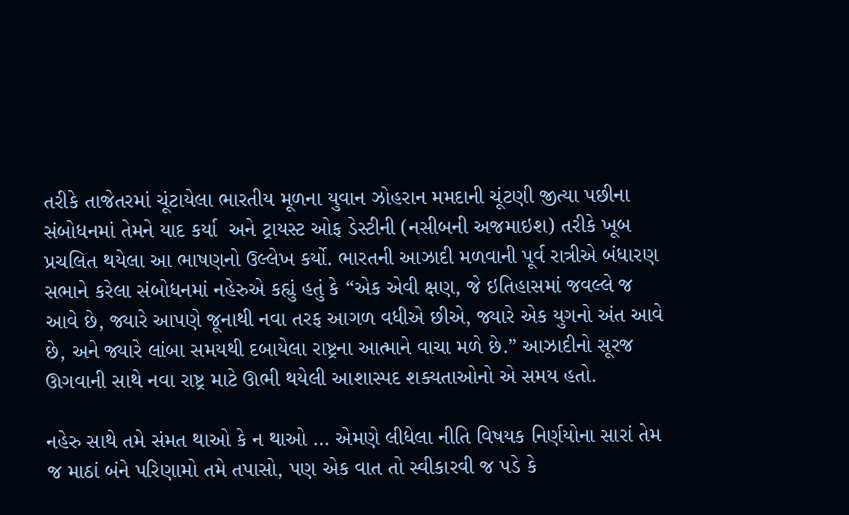તરીકે તાજેતરમાં ચૂંટાયેલા ભારતીય મૂળના યુવાન ઝોહરાન મમદાની ચૂંટણી જીત્યા પછીના સંબોધનમાં તેમને યાદ કર્યા  અને ટ્રાયસ્ટ ઓફ ડેસ્ટીની (નસીબની અજમાઇશ) તરીકે ખૂબ પ્રચલિત થયેલા આ ભાષણનો ઉલ્લેખ કર્યો. ભારતની આઝાદી મળવાની પૂર્વ રાત્રીએ બંધારણ સભાને કરેલા સંબોધનમાં નહેરુએ કહ્યું હતું કે “એક એવી ક્ષણ, જે ઇતિહાસમાં જવલ્લે જ આવે છે, જ્યારે આપણે જૂનાથી નવા તરફ આગળ વધીએ છીએ, જ્યારે એક યુગનો અંત આવે છે, અને જ્યારે લાંબા સમયથી દબાયેલા રાષ્ટ્રના આત્માને વાચા મળે છે.” આઝાદીનો સૂરજ ઊગવાની સાથે નવા રાષ્ટ્ર માટે ઊભી થયેલી આશાસ્પદ શક્યતાઓનો એ સમય હતો.

નહેરુ સાથે તમે સંમત થાઓ કે ન થાઓ … એમણે લીધેલા નીતિ વિષયક નિર્ણયોના સારાં તેમ જ માઠાં બંને પરિણામો તમે તપાસો, પણ એક વાત તો સ્વીકારવી જ પડે કે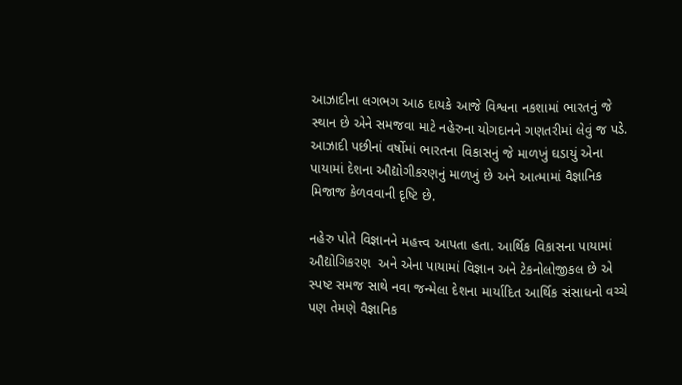આઝાદીના લગભગ આઠ દાયકે આજે વિશ્વના નકશામાં ભારતનું જે સ્થાન છે એને સમજવા માટે નહેરુના યોગદાનને ગણતરીમાં લેવું જ પડે. આઝાદી પછીનાં વર્ષોમાં ભારતના વિકાસનું જે માળખું ઘડાયું એના પાયામાં દેશના ઔદ્યોગીકરણનું માળખું છે અને આત્મામાં વૈજ્ઞાનિક મિજાજ કેળવવાની દૃષ્ટિ છે.

નહેરુ પોતે વિજ્ઞાનને મહત્ત્વ આપતા હતા. આર્થિક વિકાસના પાયામાં ઔદ્યોગિકરણ  અને એના પાયામાં વિજ્ઞાન અને ટેકનોલોજીકલ છે એ સ્પષ્ટ સમજ સાથે નવા જન્મેલા દેશના માર્યાદિત આર્થિક સંસાધનો વચ્ચે પણ તેમણે વૈજ્ઞાનિક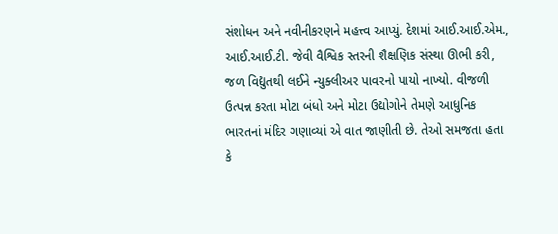સંશોધન અને નવીનીકરણને મહત્ત્વ આપ્યું. દેશમાં આઈ.આઈ.એમ., આઈ.આઈ.ટી. જેવી વૈશ્વિક સ્તરની શૈક્ષણિક સંસ્થા ઊભી કરી, જળ વિદ્યુતથી લઈને ન્યુક્લીઅર પાવરનો પાયો નાખ્યો. વીજળી ઉત્પન્ન કરતા મોટા બંધો અને મોટા ઉદ્યોગોને તેમણે આધુનિક ભારતનાં મંદિર ગણાવ્યાં એ વાત જાણીતી છે. તેઓ સમજતા હતા કે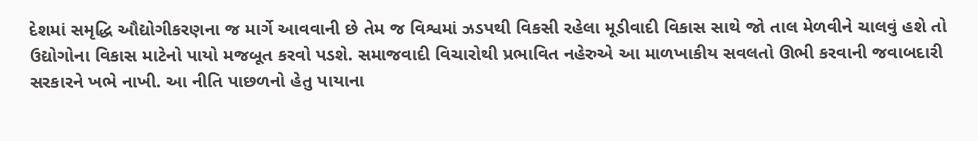દેશમાં સમૃદ્ધિ ઔદ્યોગીકરણના જ માર્ગે આવવાની છે તેમ જ વિશ્વમાં ઝડપથી વિકસી રહેલા મૂડીવાદી વિકાસ સાથે જો તાલ મેળવીને ચાલવું હશે તો ઉદ્યોગોના વિકાસ માટેનો પાયો મજબૂત કરવો પડશે. સમાજવાદી વિચારોથી પ્રભાવિત નહેરુએ આ માળખાકીય સવલતો ઊભી કરવાની જવાબદારી સરકારને ખભે નાખી. આ નીતિ પાછળનો હેતુ પાયાના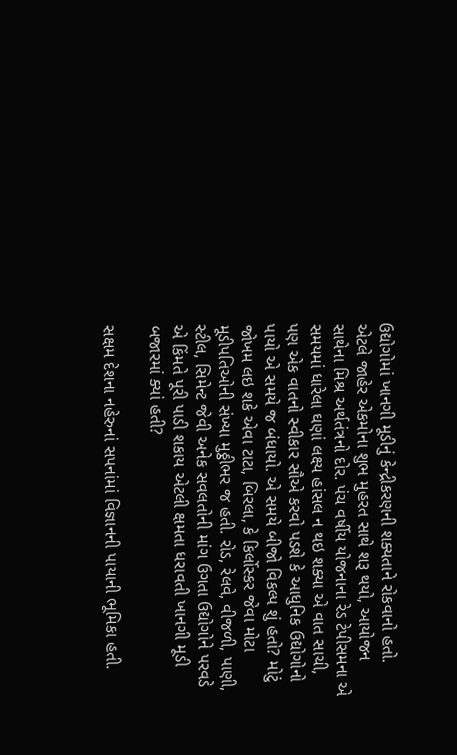ઉદ્યોગોમાં ખાનગી મૂડીનું કેન્દ્રીકરણની શક્યતાને રોકવાનો હતો. એટલે જાહેર એકમોના શુભ મુહરત સાથે શરૂ થયો, આયોજન સાથેના મિશ્ર અર્થતંત્રનો દોર. પંચ વર્ષીય યોજનાના રેડ ટેપીસમના એ સમયમાં ધારેલા ઘણાં લક્ષ્ય હાંસલ ન થઇ શક્યા એ વાત સાચી, પણ એક વાતનો સ્વીકાર સૌએ કરવો પડશે કે આધુનિક ઉદ્યોગોનો પાયો એ સમયે જ બંધાયો. એ સમયે બીજો વિકલ્પ શું હતો? મોટું જોખમ લઇ શકે એવા ટાટા, બિરલા, કે કિર્લોસ્કર જેવા મોટા મૂડીપતિઓની સંખ્યા મુઠ્ઠીભર જ હતી. રોડ, રેલવે, વીજળી, પાણી, સ્ટીલ, સિમેન્ટ જેવી અનેક સવલતોની માંગ ઉગતા ઉદ્યોગોને પરવડે એ કિંમતે પૂરી પાડી શકાય એટલી ક્ષમતા ધરાવતી ખાનગી મૂડી બજારમાં ક્યાં હતી?

સક્ષમ દેશના નહેરુનાં સપનાંમાં વિજ્ઞાનની પાયાની ભૂમિકા હતી.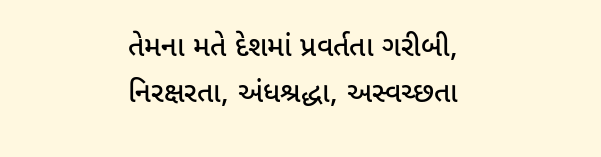તેમના મતે દેશમાં પ્રવર્તતા ગરીબી, નિરક્ષરતા, અંધશ્રદ્ધા, અસ્વચ્છતા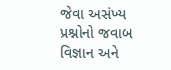જેવા અસંખ્ય પ્રશ્નોનો જવાબ વિજ્ઞાન અને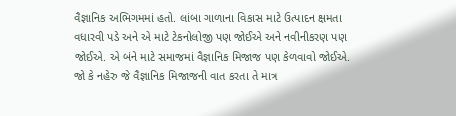વૈજ્ઞાનિક અભિગમમાં હતો. લાંબા ગાળાના વિકાસ માટે ઉત્પાદન ક્ષમતા વધારવી પડે અને એ માટે ટેકનોલોજી પણ જોઈએ અને નવીનીકરણ પણ જોઈએ. એ બંને માટે સમાજમાં વૈજ્ઞાનિક મિજાજ પણ કેળવાવો જોઈએ. જો કે નહેરુ જે વૈજ્ઞાનિક મિજાજની વાત કરતા તે માત્ર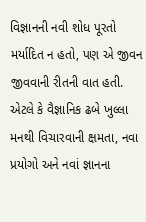વિજ્ઞાનની નવી શોધ પૂરતો મર્યાદિત ન હતો, પણ એ જીવન જીવવાની રીતની વાત હતી. એટલે કે વૈજ્ઞાનિક ઢબે ખુલ્લા મનથી વિચારવાની ક્ષમતા, નવા પ્રયોગો અને નવાં જ્ઞાનના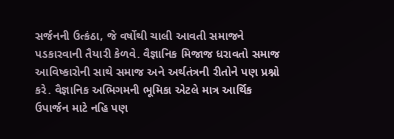સર્જનની ઉત્કંઠા, જે વર્ષોથી ચાલી આવતી સમાજને પડકારવાની તૈયારી કેળવે. વૈજ્ઞાનિક મિજાજ ધરાવતો સમાજ આવિષ્કારોની સાથે સમાજ અને અર્થતંત્રની રીતોને પણ પ્રશ્નો કરે. વૈજ્ઞાનિક અભિગમની ભૂમિકા એટલે માત્ર આર્થિક ઉપાર્જન માટે નહિ પણ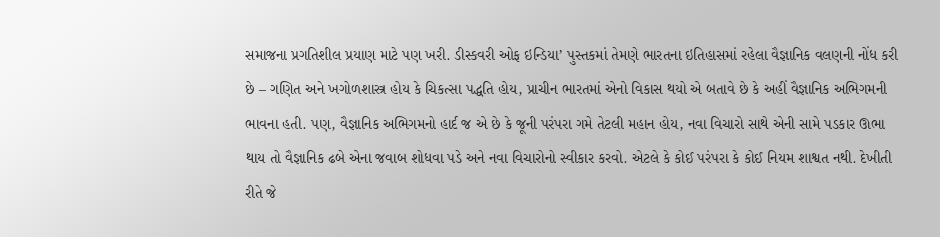સમાજના પ્રગતિશીલ પ્રયાણ માટે પણ ખરી. ડીસ્કવરી ઓફ ઇન્ડિયા’ પુસ્તકમાં તેમણે ભારતના ઇતિહાસમાં રહેલા વૈજ્ઞાનિક વલણની નોંધ કરી છે – ગણિત અને ખગોળશાસ્ત્ર હોય કે ચિકત્સા પદ્ધતિ હોય, પ્રાચીન ભારતમાં એનો વિકાસ થયો એ બતાવે છે કે અહીં વૈજ્ઞાનિક અભિગમની ભાવના હતી. પણ, વૈજ્ઞાનિક અભિગમનો હાર્દ જ એ છે કે જૂની પરંપરા ગમે તેટલી મહાન હોય, નવા વિચારો સાથે એની સામે પડકાર ઊભા થાય તો વૈજ્ઞાનિક ઢબે એના જવાબ શોધવા પડે અને નવા વિચારોનો સ્વીકાર કરવો. એટલે કે કોઈ પરંપરા કે કોઈ નિયમ શાશ્વત નથી. દેખીતી રીતે જે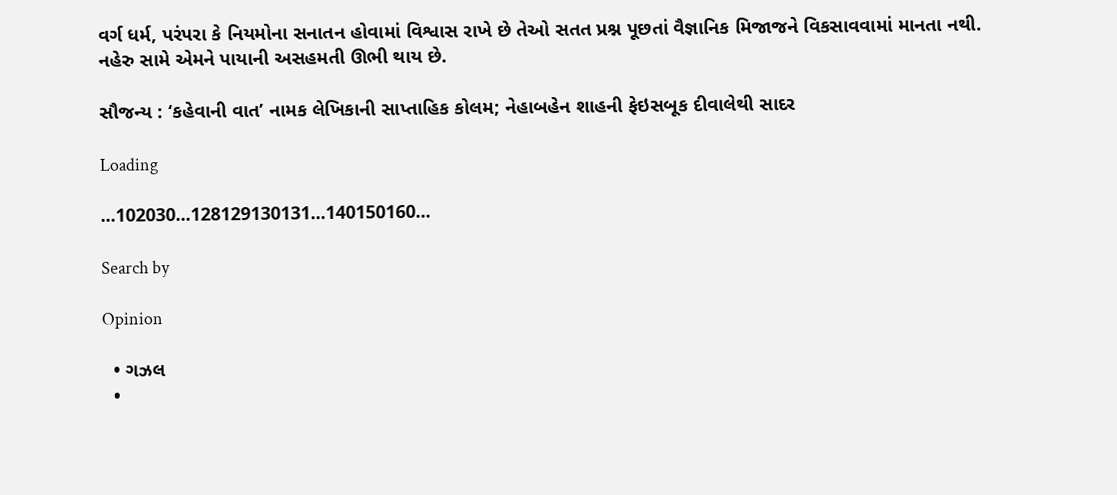વર્ગ ધર્મ, પરંપરા કે નિયમોના સનાતન હોવામાં વિશ્વાસ રાખે છે તેઓ સતત પ્રશ્ન પૂછતાં વૈજ્ઞાનિક મિજાજને વિકસાવવામાં માનતા નથી. નહેરુ સામે એમને પાયાની અસહમતી ઊભી થાય છે.

સૌજન્ય : ‘કહેવાની વાત’ નામક લેખિકાની સાપ્તાહિક કોલમ; નેહાબહેન શાહની ફેઇસબૂક દીવાલેથી સાદર

Loading

...102030...128129130131...140150160...

Search by

Opinion

  • ગઝલ
  •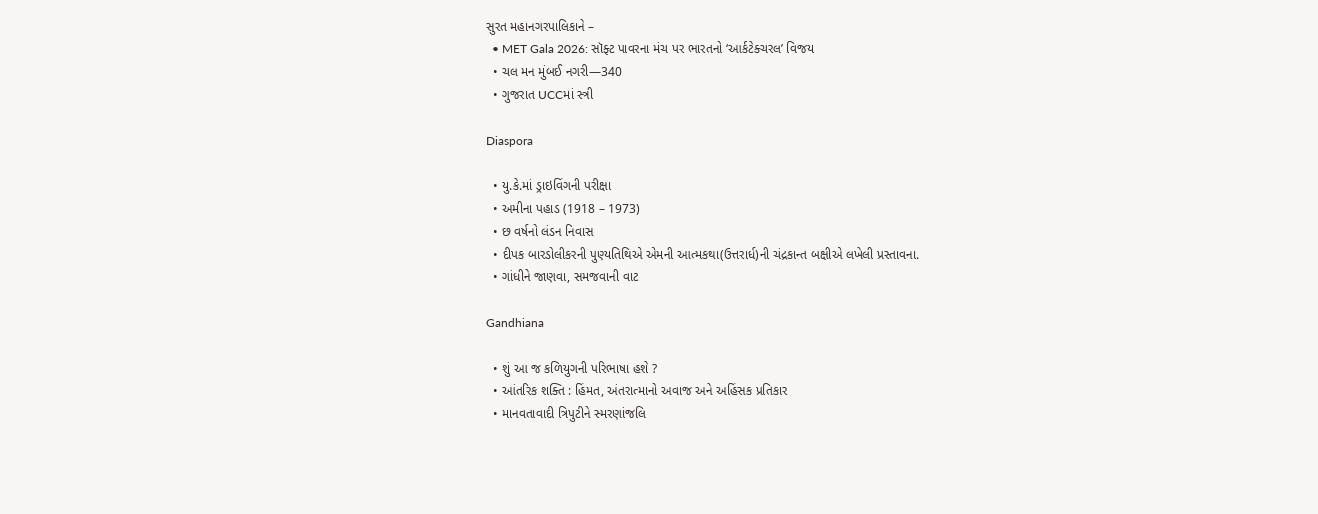સુરત મહાનગરપાલિકાને –
  • MET Gala 2026: સૉફ્ટ પાવરના મંચ પર ભારતનો ‘આર્કટેક્ચરલ’ વિજય
  • ચલ મન મુંબઈ નગરી—340
  • ગુજરાત UCCમાં સ્ત્રી

Diaspora

  • યુ.કે.માં ડ્રાઇવિંગની પરીક્ષા
  • અમીના પહાડ (1918 – 1973)
  • છ વર્ષનો લંડન નિવાસ
  • દીપક બારડોલીકરની પુણ્યતિથિએ એમની આત્મકથા(ઉત્તરાર્ધ)ની ચંદ્રકાન્ત બક્ષીએ લખેલી પ્રસ્તાવના.
  • ગાંધીને જાણવા, સમજવાની વાટ

Gandhiana

  • શું આ જ કળિયુગની પરિભાષા હશે ?
  • આંતરિક શક્તિ : હિંમત, અંતરાત્માનો અવાજ અને અહિંસક પ્રતિકાર
  • માનવતાવાદી ત્રિપુટીને સ્મરણાંજલિ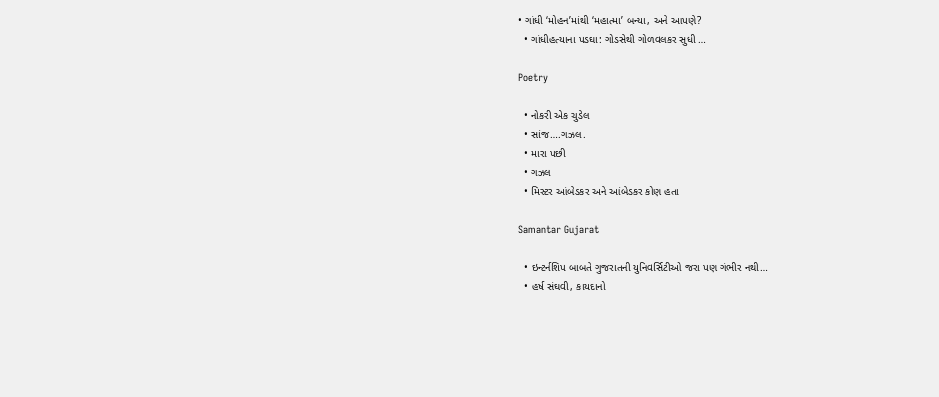• ગાંધી ‘મોહન’માંથી ‘મહાત્મા’ બન્યા, અને આપણે?
  • ગાંધીહત્યાના પડઘા: ગોડસેથી ગોળવલકર સુધી …

Poetry

  • નોકરી એક ચુડેલ
  • સાંજ….ગઝલ.
  • મારા પછી
  • ગઝલ
  • મિસ્ટર આંબેડકર અને આંબેડકર કોણ હતા

Samantar Gujarat

  • ઇન્ટર્નશિપ બાબતે ગુજરાતની યુનિવર્સિટીઓ જરા પણ ગંભીર નથી…
  • હર્ષ સંઘવી, કાયદાનો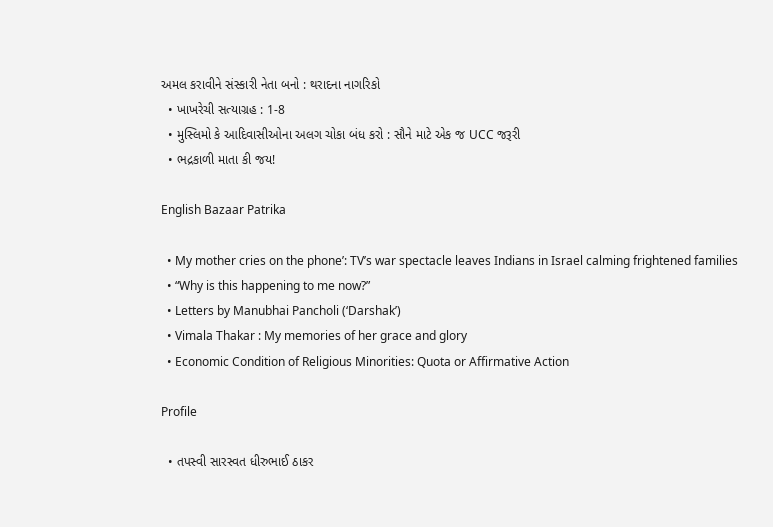અમલ કરાવીને સંસ્કારી નેતા બનો : થરાદના નાગરિકો
  • ખાખરેચી સત્યાગ્રહ : 1-8
  • મુસ્લિમો કે આદિવાસીઓના અલગ ચોકા બંધ કરો : સૌને માટે એક જ UCC જરૂરી
  • ભદ્રકાળી માતા કી જય!

English Bazaar Patrika

  • My mother cries on the phone’: TV’s war spectacle leaves Indians in Israel calming frightened families
  • “Why is this happening to me now?”
  • Letters by Manubhai Pancholi (‘Darshak’)
  • Vimala Thakar : My memories of her grace and glory
  • Economic Condition of Religious Minorities: Quota or Affirmative Action

Profile

  • તપસ્વી સારસ્વત ધીરુભાઈ ઠાકર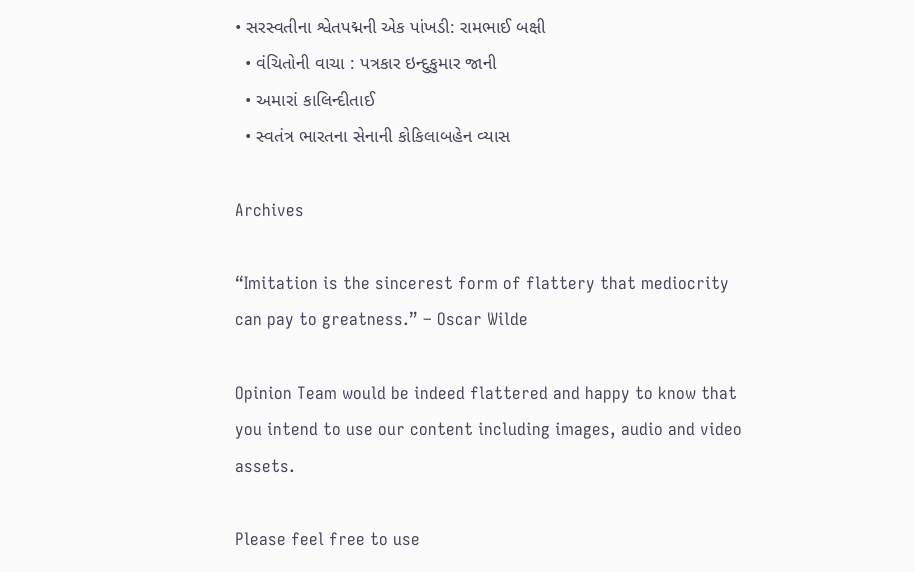• સરસ્વતીના શ્વેતપદ્મની એક પાંખડી: રામભાઈ બક્ષી
  • વંચિતોની વાચા : પત્રકાર ઇન્દુકુમાર જાની
  • અમારાં કાલિન્દીતાઈ
  • સ્વતંત્ર ભારતના સેનાની કોકિલાબહેન વ્યાસ

Archives

“Imitation is the sincerest form of flattery that mediocrity can pay to greatness.” – Oscar Wilde

Opinion Team would be indeed flattered and happy to know that you intend to use our content including images, audio and video assets.

Please feel free to use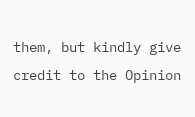them, but kindly give credit to the Opinion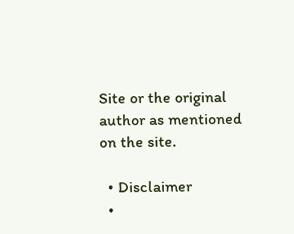Site or the original author as mentioned on the site.

  • Disclaimer
  •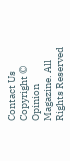Contact Us
Copyright © Opinion Magazine. All Rights Reserved